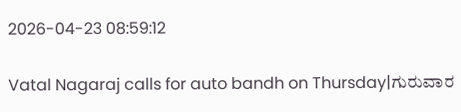2026-04-23 08:59:12

Vatal Nagaraj calls for auto bandh on Thursday|ಗುರುವಾರ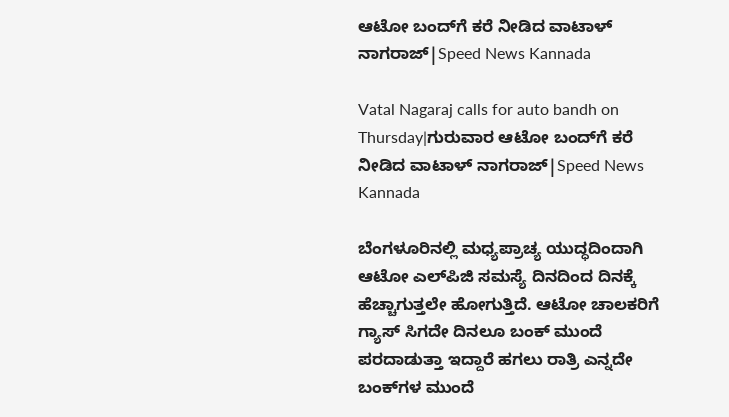ಆಟೋ ಬಂದ್‌ಗೆ ಕರೆ ನೀಡಿದ ವಾಟಾಳ್‌ ನಾಗರಾಜ್‌|Speed News Kannada

Vatal Nagaraj calls for auto bandh on Thursday|ಗುರುವಾರ ಆಟೋ ಬಂದ್‌ಗೆ ಕರೆ ನೀಡಿದ ವಾಟಾಳ್‌ ನಾಗರಾಜ್‌|Speed News Kannada

ಬೆಂಗಳೂರಿನಲ್ಲಿ ಮಧ್ಯಪ್ರಾಚ್ಯ ಯುದ್ಧದಿಂದಾಗಿ ಆಟೋ ಎಲ್‌ಪಿಜಿ ಸಮಸ್ಯೆ ದಿನದಿಂದ ದಿನಕ್ಕೆ ಹೆಚ್ಚಾಗುತ್ತಲೇ ಹೋಗುತ್ತಿದೆ. ಆಟೋ ಚಾಲಕರಿಗೆ ಗ್ಯಾಸ್‌ ಸಿಗದೇ ದಿನಲೂ ಬಂಕ್‌ ಮುಂದೆ ಪರದಾಡುತ್ತಾ ಇದ್ದಾರೆ ಹಗಲು ರಾತ್ರಿ ಎನ್ನದೇ ಬಂಕ್‌ಗಳ ಮುಂದೆ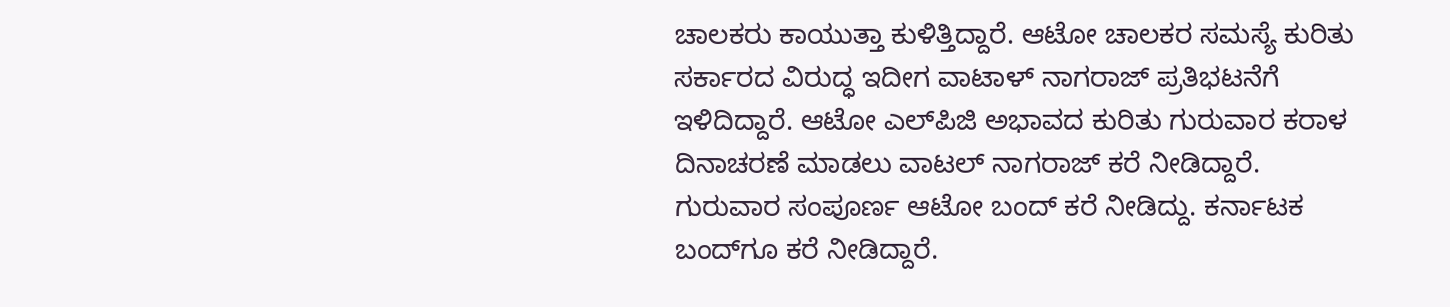ಚಾಲಕರು ಕಾಯುತ್ತಾ ಕುಳಿತ್ತಿದ್ದಾರೆ. ಆಟೋ ಚಾಲಕರ ಸಮಸ್ಯೆ ಕುರಿತು ಸರ್ಕಾರದ ವಿರುದ್ಧ ಇದೀಗ ವಾಟಾಳ್‌ ನಾಗರಾಜ್‌ ಪ್ರತಿಭಟನೆಗೆ ಇಳಿದಿದ್ದಾರೆ. ಆಟೋ ಎಲ್‌ಪಿಜಿ ಅಭಾವದ ಕುರಿತು ಗುರುವಾರ ಕರಾಳ ದಿನಾಚರಣೆ ಮಾಡಲು ವಾಟಲ್‌ ನಾಗರಾಜ್‌ ಕರೆ ನೀಡಿದ್ದಾರೆ. ಗುರುವಾರ ಸಂಪೂರ್ಣ ಆಟೋ ಬಂದ್‌ ಕರೆ ನೀಡಿದ್ದು. ಕರ್ನಾಟಕ ಬಂದ್‌ಗೂ ಕರೆ ನೀಡಿದ್ದಾರೆ.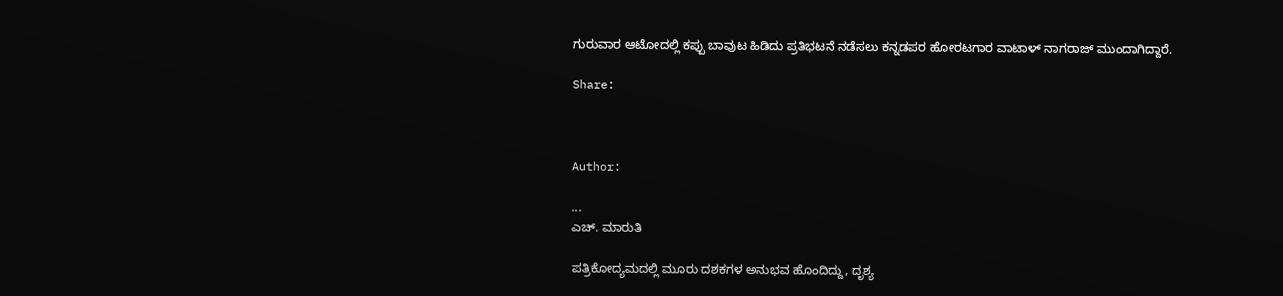ಗುರುವಾರ ಆಟೋದಲ್ಲಿ ಕಪ್ಪು ಬಾವುಟ ಹಿಡಿದು ಪ್ರತಿಭಟನೆ ನಡೆಸಲು ಕನ್ನಡಪರ ಹೋರಟಗಾರ ವಾಟಾಳ್‌ ನಾಗರಾಜ್‌ ಮುಂದಾಗಿದ್ದಾರೆ.

Share:



Author:

...
ಎಚ್‌. ಮಾರುತಿ

ಪತ್ರಿಕೋದ್ಯಮದಲ್ಲಿ ಮೂರು ದಶಕಗಳ ಅನುಭವ ಹೊಂದಿದ್ದು, ದೃಶ್ಯ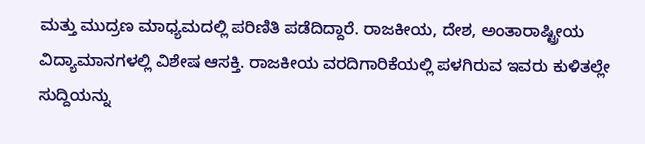ಮತ್ತು ಮುದ್ರಣ ಮಾಧ್ಯಮದಲ್ಲಿ ಪರಿಣಿತಿ ಪಡೆದಿದ್ದಾರೆ. ರಾಜಕೀಯ, ದೇಶ, ಅಂತಾರಾಷ್ಟ್ರೀಯ ವಿದ್ಯಾಮಾನಗಳಲ್ಲಿ ವಿಶೇಷ ಆಸಕ್ತಿ. ರಾಜಕೀಯ ವರದಿಗಾರಿಕೆಯಲ್ಲಿ ಪಳಗಿರುವ ಇವರು ಕುಳಿತಲ್ಲೇ ಸುದ್ದಿಯನ್ನು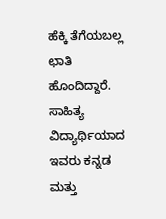ಹೆಕ್ಕಿ ತೆಗೆಯಬಲ್ಲ ಛಾತಿ ಹೊಂದಿದ್ದಾರೆ. ಸಾಹಿತ್ಯ ವಿದ್ಯಾರ್ಥಿಯಾದ ಇವರು ಕನ್ನಡ ಮತ್ತು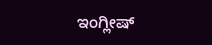ಇಂಗ್ಲೀಷ್‌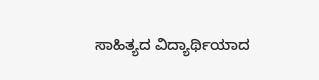ಸಾಹಿತ್ಯದ ವಿದ್ಯಾರ್ಥಿಯಾದ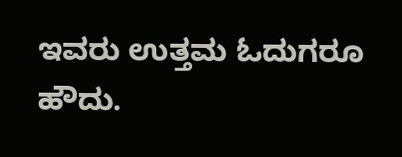ಇವರು ಉತ್ತಮ ಓದುಗರೂ ಹೌದು.